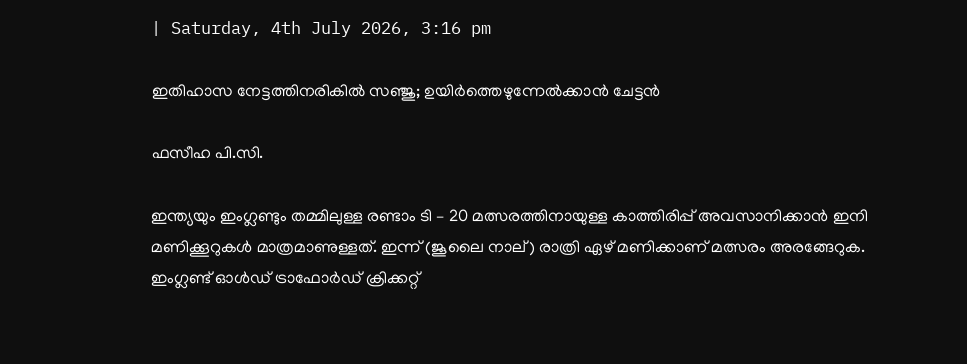| Saturday, 4th July 2026, 3:16 pm

ഇതിഹാസ നേട്ടത്തിനരികില്‍ സഞ്ജു; ഉയിര്‍ത്തെഴുന്നേല്‍ക്കാന്‍ ചേട്ടന്‍

ഫസീഹ പി.സി.

ഇന്ത്യയും ഇംഗ്ലണ്ടും തമ്മിലുള്ള രണ്ടാം ടി – 20 മത്സരത്തിനായുള്ള കാത്തിരിപ്പ് അവസാനിക്കാന്‍ ഇനി മണിക്കൂറുകള്‍ മാത്രമാണുള്ളത്. ഇന്ന് (ജൂലൈ നാല്) രാത്രി ഏഴ് മണിക്കാണ് മത്സരം അരങ്ങേറുക. ഇംഗ്ലണ്ട് ഓള്‍ഡ് ട്രാഫോര്‍ഡ് ക്രിക്കറ്റ്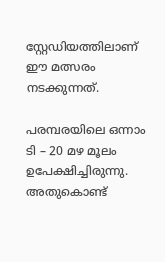സ്റ്റേഡിയത്തിലാണ് ഈ മത്സരം നടക്കുന്നത്.

പരമ്പരയിലെ ഒന്നാം ടി – 20 മഴ മൂലം ഉപേക്ഷിച്ചിരുന്നു. അതുകൊണ്ട്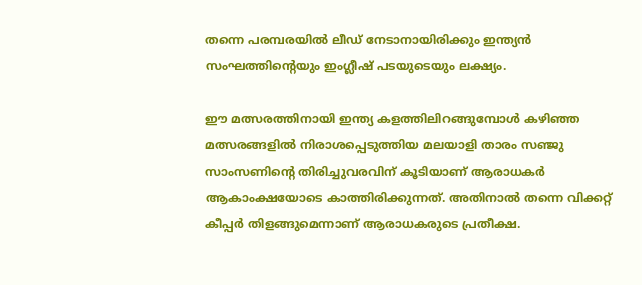തന്നെ പരമ്പരയില്‍ ലീഡ് നേടാനായിരിക്കും ഇന്ത്യന്‍ സംഘത്തിന്റെയും ഇംഗ്ലീഷ് പടയുടെയും ലക്ഷ്യം.

ഈ മത്സരത്തിനായി ഇന്ത്യ കളത്തിലിറങ്ങുമ്പോള്‍ കഴിഞ്ഞ മത്സരങ്ങളില്‍ നിരാശപ്പെടുത്തിയ മലയാളി താരം സഞ്ജു സാംസണിന്റെ തിരിച്ചുവരവിന് കൂടിയാണ് ആരാധകര്‍ ആകാംക്ഷയോടെ കാത്തിരിക്കുന്നത്. അതിനാല്‍ തന്നെ വിക്കറ്റ് കീപ്പര്‍ തിളങ്ങുമെന്നാണ് ആരാധകരുടെ പ്രതീക്ഷ.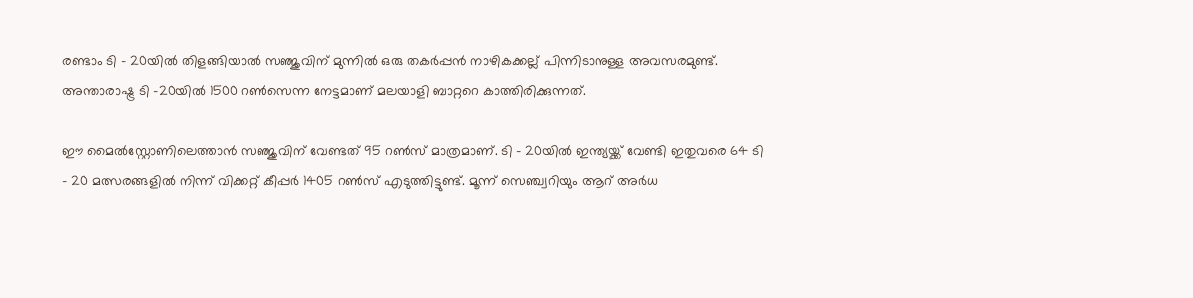രണ്ടാം ടി – 20യില്‍ തിളങ്ങിയാല്‍ സഞ്ജുവിന് മുന്നില്‍ ഒരു തകര്‍പ്പന്‍ നാഴികക്കല്ല് പിന്നിടാനുള്ള അവസരമുണ്ട്. അന്താരാഷ്ട്ര ടി -20യില്‍ 1500 റണ്‍സെന്ന നേട്ടമാണ് മലയാളി ബാറ്ററെ കാത്തിരിക്കുന്നത്.

ഈ മൈല്‍സ്റ്റോണിലെത്താന്‍ സഞ്ജുവിന് വേണ്ടത് 95 റണ്‍സ് മാത്രമാണ്. ടി – 20യില്‍ ഇന്ത്യയ്ക്ക് വേണ്ടി ഇതുവരെ 64 ടി – 20 മത്സരങ്ങളില്‍ നിന്ന് വിക്കറ്റ് കീപ്പര്‍ 1405 റണ്‍സ് എടുത്തിട്ടുണ്ട്. മൂന്ന് സെഞ്ച്വറിയും ആറ് അര്‍ധ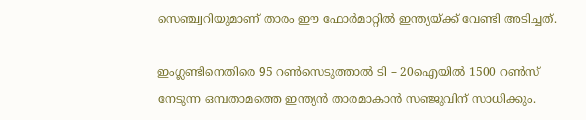സെഞ്ച്വറിയുമാണ് താരം ഈ ഫോര്‍മാറ്റില്‍ ഇന്ത്യയ്ക്ക് വേണ്ടി അടിച്ചത്.

ഇംഗ്ലണ്ടിനെതിരെ 95 റണ്‍സെടുത്താല്‍ ടി – 20ഐയില്‍ 1500 റണ്‍സ് നേടുന്ന ഒമ്പതാമത്തെ ഇന്ത്യന്‍ താരമാകാന്‍ സഞ്ജുവിന് സാധിക്കും.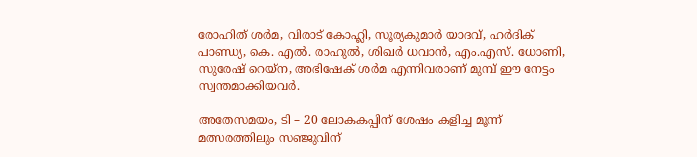രോഹിത് ശര്‍മ, വിരാട് കോഹ്ലി, സൂര്യകുമാര്‍ യാദവ്, ഹര്‍ദിക് പാണ്ഡ്യ, കെ. എല്‍. രാഹുല്‍, ശിഖര്‍ ധവാന്‍, എം.എസ്. ധോണി, സുരേഷ് റെയ്ന, അഭിഷേക് ശര്‍മ എന്നിവരാണ് മുമ്പ് ഈ നേട്ടം സ്വന്തമാക്കിയവര്‍.

അതേസമയം, ടി – 20 ലോകകപ്പിന് ശേഷം കളിച്ച മൂന്ന് മത്സരത്തിലും സഞ്ജുവിന്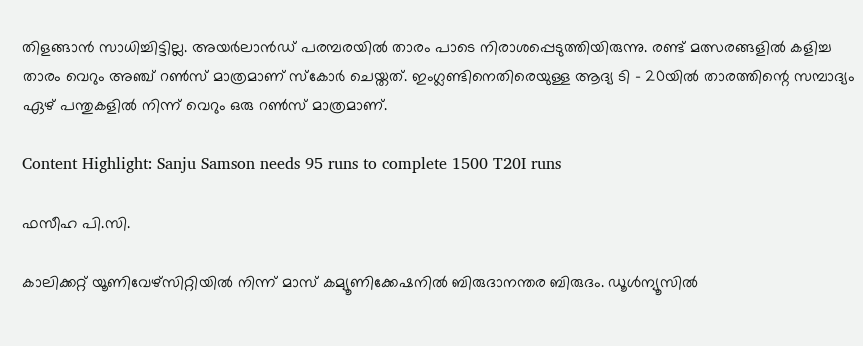തിളങ്ങാന്‍ സാധിച്ചിട്ടില്ല. അയര്‍ലാന്‍ഡ് പരമ്പരയില്‍ താരം പാടെ നിരാശപ്പെടുത്തിയിരുന്നു. രണ്ട് മത്സരങ്ങളില്‍ കളിച്ച താരം വെറും അഞ്ച് റണ്‍സ് മാത്രമാണ് സ്‌കോര്‍ ചെയ്തത്. ഇംഗ്ലണ്ടിനെതിരെയുള്ള ആദ്യ ടി – 20യില്‍ താരത്തിന്റെ സമ്പാദ്യം ഏഴ് പന്തുകളില്‍ നിന്ന് വെറും ഒരു റണ്‍സ് മാത്രമാണ്.

Content Highlight: Sanju Samson needs 95 runs to complete 1500 T20I runs

ഫസീഹ പി.സി.

കാലിക്കറ്റ് യൂണിവേഴ്‌സിറ്റിയില്‍ നിന്ന് മാസ് കമ്യൂണിക്കേഷനില്‍ ബിരുദാനന്തര ബിരുദം. ഡൂള്‍ന്യൂസില്‍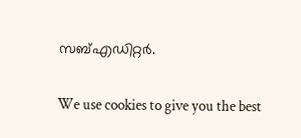സബ്എഡിറ്റര്‍.

We use cookies to give you the best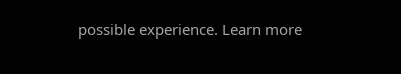possible experience. Learn more